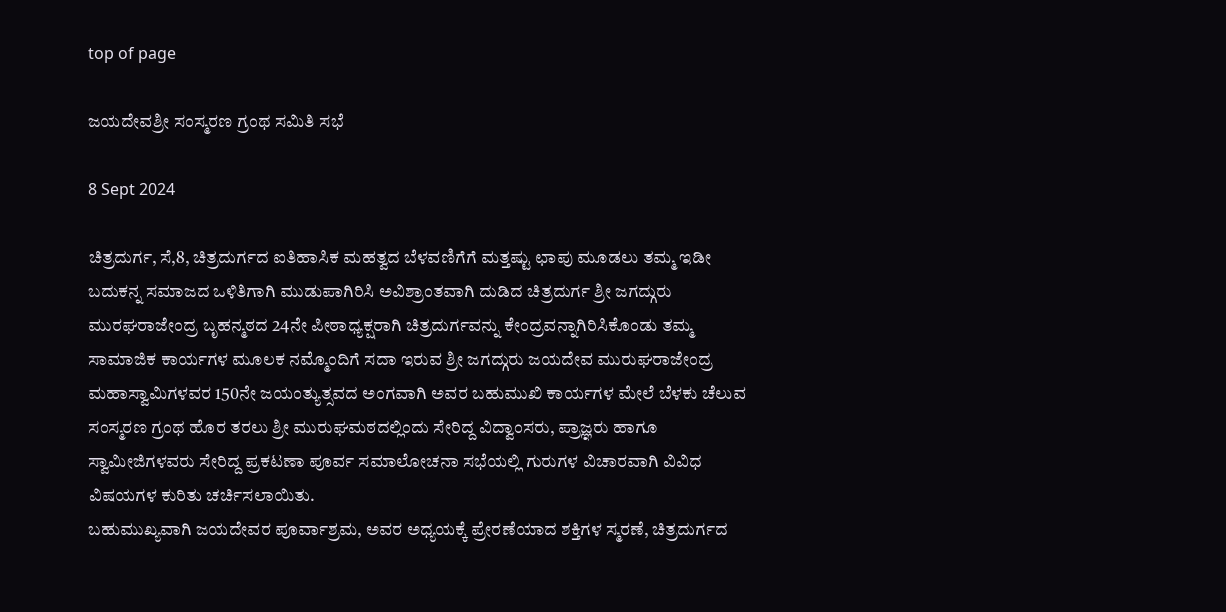top of page

ಜಯದೇವಶ್ರೀ ಸಂಸ್ಮರಣ ಗ್ರಂಥ ಸಮಿತಿ ಸಭೆ

8 Sept 2024

ಚಿತ್ರದುರ್ಗ, ಸೆ,8, ಚಿತ್ರದುರ್ಗದ ಐತಿಹಾಸಿಕ ಮಹತ್ವದ ಬೆಳವಣಿಗೆಗೆ ಮತ್ತಷ್ಟು ಛಾಪು ಮೂಡಲು ತಮ್ಮ ಇಡೀ ಬದುಕನ್ನ ಸಮಾಜದ ಒಳಿತಿಗಾಗಿ ಮುಡುಪಾಗಿರಿಸಿ ಅವಿಶ್ರಾಂತವಾಗಿ ದುಡಿದ ಚಿತ್ರದುರ್ಗ ಶ್ರೀ ಜಗದ್ಗುರು ಮುರಘರಾಜೇಂದ್ರ ಬೃಹನ್ಮಠದ 24ನೇ ಪೀಠಾಧ್ಯಕ್ಷರಾಗಿ ಚಿತ್ರದುರ್ಗವನ್ನು ಕೇಂದ್ರವನ್ನಾಗಿರಿಸಿಕೊಂಡು ತಮ್ಮ ಸಾಮಾಜಿಕ ಕಾರ್ಯಗಳ ಮೂಲಕ ನಮ್ಮೊಂದಿಗೆ ಸದಾ ಇರುವ ಶ್ರೀ ಜಗದ್ಗುರು ಜಯದೇವ ಮುರುಘರಾಜೇಂದ್ರ ಮಹಾಸ್ವಾಮಿಗಳವರ 150ನೇ ಜಯಂತ್ಯುತ್ಸವದ ಅಂಗವಾಗಿ ಅವರ ಬಹುಮುಖಿ ಕಾರ್ಯಗಳ ಮೇಲೆ ಬೆಳಕು ಚೆಲುವ ಸಂಸ್ಮರಣ ಗ್ರಂಥ ಹೊರ ತರಲು ಶ್ರೀ ಮುರುಘಮಠದಲ್ಲಿಂದು ಸೇರಿದ್ದ ವಿದ್ವಾಂಸರು, ಪ್ರಾಜ್ಞರು ಹಾಗೂ ಸ್ವಾಮೀಜಿಗಳವರು ಸೇರಿದ್ದ ಪ್ರಕಟಣಾ ಪೂರ್ವ ಸಮಾಲೋಚನಾ ಸಭೆಯಲ್ಲಿ ಗುರುಗಳ ವಿಚಾರವಾಗಿ ವಿವಿಧ ವಿಷಯಗಳ ಕುರಿತು ಚರ್ಚಿಸಲಾಯಿತು.
ಬಹುಮುಖ್ಯವಾಗಿ ಜಯದೇವರ ಪೂರ್ವಾಶ್ರಮ, ಅವರ ಅಧ್ಯಯಕ್ಕೆ ಪ್ರೇರಣೆಯಾದ ಶಕ್ತಿಗಳ ಸ್ಮರಣೆ, ಚಿತ್ರದುರ್ಗದ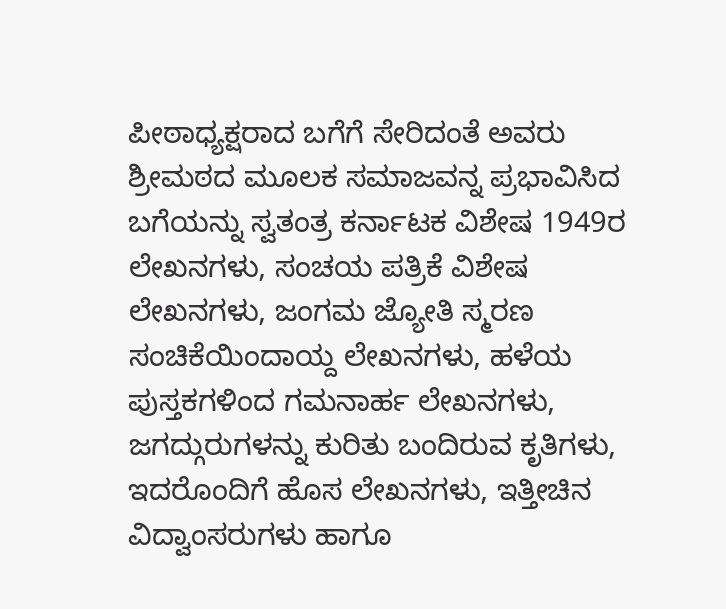ಪೀಠಾಧ್ಯಕ್ಷರಾದ ಬಗೆಗೆ ಸೇರಿದಂತೆ ಅವರು ಶ್ರೀಮಠದ ಮೂಲಕ ಸಮಾಜವನ್ನ ಪ್ರಭಾವಿಸಿದ ಬಗೆಯನ್ನು ಸ್ವತಂತ್ರ ಕರ್ನಾಟಕ ವಿಶೇಷ 1949ರ ಲೇಖನಗಳು, ಸಂಚಯ ಪತ್ರಿಕೆ ವಿಶೇಷ ಲೇಖನಗಳು, ಜಂಗಮ ಜ್ಯೋತಿ ಸ್ಮರಣ ಸಂಚಿಕೆಯಿಂದಾಯ್ದ ಲೇಖನಗಳು, ಹಳೆಯ ಪುಸ್ತಕಗಳಿಂದ ಗಮನಾರ್ಹ ಲೇಖನಗಳು, ಜಗದ್ಗುರುಗಳನ್ನು ಕುರಿತು ಬಂದಿರುವ ಕೃತಿಗಳು, ಇದರೊಂದಿಗೆ ಹೊಸ ಲೇಖನಗಳು, ಇತ್ತೀಚಿನ ವಿದ್ವಾಂಸರುಗಳು ಹಾಗೂ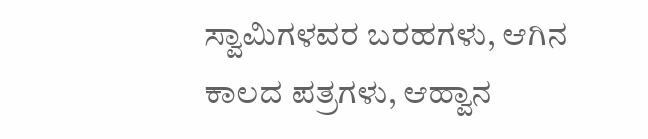ಸ್ವಾಮಿಗಳವರ ಬರಹಗಳು, ಆಗಿನ ಕಾಲದ ಪತ್ರಗಳು, ಆಹ್ವಾನ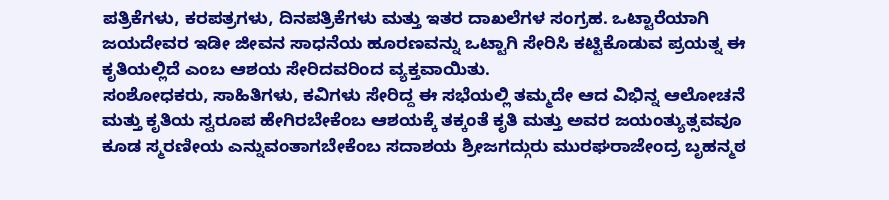ಪತ್ರಿಕೆಗಳು, ಕರಪತ್ರಗಳು, ದಿನಪತ್ರಿಕೆಗಳು ಮತ್ತು ಇತರ ದಾಖಲೆಗಳ ಸಂಗ್ರಹ. ಒಟ್ಟಾರೆಯಾಗಿ ಜಯದೇವರ ಇಡೀ ಜೀವನ ಸಾಧನೆಯ ಹೂರಣವನ್ನು ಒಟ್ಟಾಗಿ ಸೇರಿಸಿ ಕಟ್ಟಿಕೊಡುವ ಪ್ರಯತ್ನ ಈ ಕೃತಿಯಲ್ಲಿದೆ ಎಂಬ ಆಶಯ ಸೇರಿದವರಿಂದ ವ್ಯಕ್ತವಾಯಿತು.
ಸಂಶೋಧಕರು, ಸಾಹಿತಿಗಳು, ಕವಿಗಳು ಸೇರಿದ್ದ ಈ ಸಭೆಯಲ್ಲಿ ತಮ್ಮದೇ ಆದ ವಿಭಿನ್ನ ಆಲೋಚನೆ ಮತ್ತು ಕೃತಿಯ ಸ್ವರೂಪ ಹೇಗಿರಬೇಕೆಂಬ ಆಶಯಕ್ಕೆ ತಕ್ಕಂತೆ ಕೃತಿ ಮತ್ತು ಅವರ ಜಯಂತ್ಯುತ್ಸವವೂ ಕೂಡ ಸ್ಮರಣೀಯ ಎನ್ನುವಂತಾಗಬೇಕೆಂಬ ಸದಾಶಯ ಶ್ರೀಜಗದ್ಗುರು ಮುರಘರಾಜೇಂದ್ರ ಬೃಹನ್ಮಠ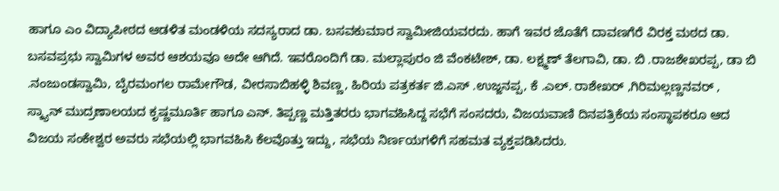ಹಾಗೂ ಎಂ ವಿದ್ಯಾಪೀಠದ ಆಡಳಿತ ಮಂಡಳಿಯ ಸದಸ್ಯರಾದ ಡಾ. ಬಸವಕುಮಾರ ಸ್ವಾಮೀಜಿಯವರದು. ಹಾಗೆ ಇವರ ಜೊತೆಗೆ ದಾವಣಗೆರೆ ವಿರಕ್ತ ಮಠದ ಡಾ. ಬಸವಪ್ರಭು ಸ್ವಾಮಿಗಳ ಅವರ ಆಶಯವೂ ಅದೇ ಆಗಿದೆ. ಇವರೊಂದಿಗೆ ಡಾ. ಮಲ್ಲಾಪುರಂ ಜಿ ವೆಂಕಟೇಶ್, ಡಾ. ಲಕ್ಷ್ಮಣ್ ತೆಲಗಾವಿ, ಡಾ. ಬಿ .ರಾಜಶೇಖರಪ್ಪ, ಡಾ ಬಿ .ನಂಜುಂಡಸ್ವಾಮಿ, ಬೈರಮಂಗಲ ರಾಮೇಗೌಡ, ವೀರಸಾಬಿಹಳ್ಳಿ ಶಿವಣ್ಣ, ಹಿರಿಯ ಪತ್ರಕರ್ತ ಜಿ.ಎಸ್ .ಉಜ್ಜನಪ್ಪ, ಕೆ .ಎಲ್. ರಾಶೇಖರ್ ,ಗಿರಿಮಲ್ಲಣ್ಣನವರ್ , ಸ್ಕ್ಯಾನ್ ಮುದ್ರಣಾಲಯದ ಕೃಷ್ಣಮೂರ್ತಿ ಹಾಗೂ ಎನ್. ತಿಪ್ಪಣ್ಣ ಮತ್ತಿತರರು ಭಾಗವಹಿಸಿದ್ದ ಸಭೆಗೆ ಸಂಸದರು, ವಿಜಯವಾಣಿ ದಿನಪತ್ರಿಕೆಯ ಸಂಸ್ಥಾಪಕರೂ ಆದ ವಿಜಯ ಸಂಕೇಶ್ವರ ಅವರು ಸಭೆಯಲ್ಲಿ ಭಾಗವಹಿಸಿ ಕೆಲವೊತ್ತು ಇದ್ದು, ಸಭೆಯ ನಿರ್ಣಯಗಳಿಗೆ ಸಹಮತ ವ್ಯಕ್ತಪಡಿಸಿದರು.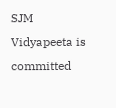SJM Vidyapeeta is committed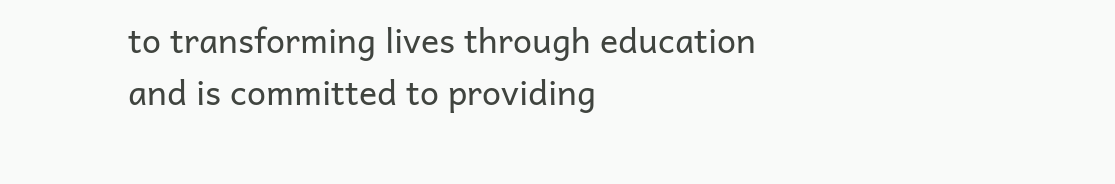to transforming lives through education and is committed to providing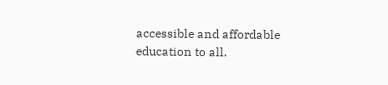accessible and affordable education to all.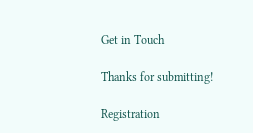Get in Touch

Thanks for submitting!

Registration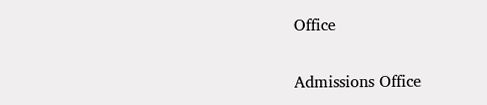Office

Admissions Office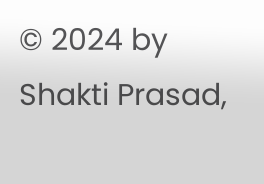© 2024 by Shakti Prasad,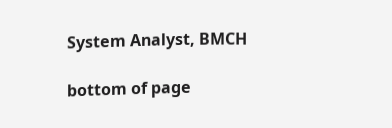System Analyst, BMCH

bottom of page